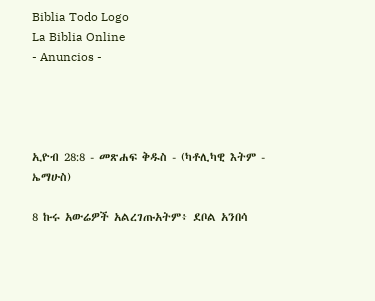Biblia Todo Logo
La Biblia Online
- Anuncios -




ኢዮብ 28:8 - መጽሐፍ ቅዱስ - (ካቶሊካዊ እትም - ኤማሁስ)

8 ኩሩ አውሬዎች አልረገጡአትም፥ ደቦል አንበሳ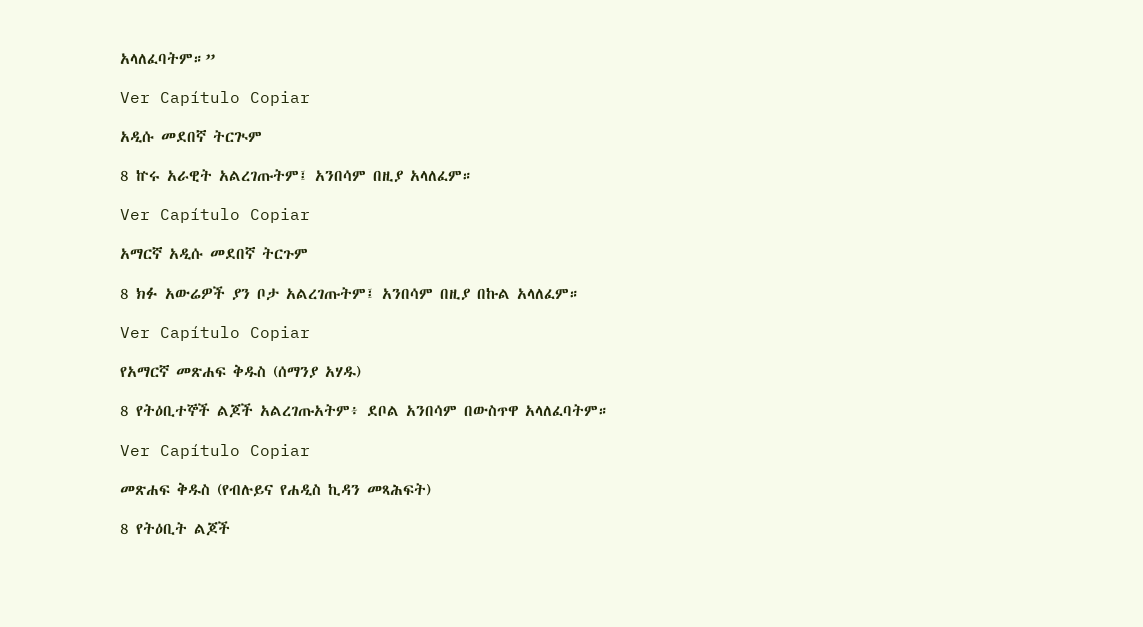አላለፈባትም።”

Ver Capítulo Copiar

አዲሱ መደበኛ ትርጒም

8 ኵሩ አራዊት አልረገጡትም፤ አንበሳም በዚያ አላለፈም።

Ver Capítulo Copiar

አማርኛ አዲሱ መደበኛ ትርጉም

8 ክፉ አውሬዎች ያን ቦታ አልረገጡትም፤ አንበሳም በዚያ በኩል አላለፈም።

Ver Capítulo Copiar

የአማርኛ መጽሐፍ ቅዱስ (ሰማንያ አሃዱ)

8 የትዕቢተኞች ልጆች አልረገጡአትም፥ ደቦል አንበሳም በውስጥዋ አላለፈባትም።

Ver Capítulo Copiar

መጽሐፍ ቅዱስ (የብሉይና የሐዲስ ኪዳን መጻሕፍት)

8 የትዕቢት ልጆች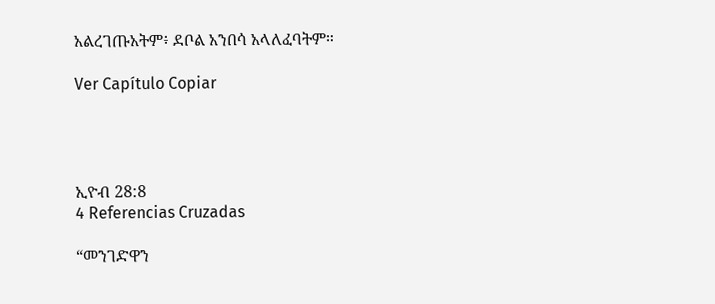አልረገጡአትም፥ ደቦል አንበሳ አላለፈባትም።

Ver Capítulo Copiar




ኢዮብ 28:8
4 Referencias Cruzadas

“መንገድዋን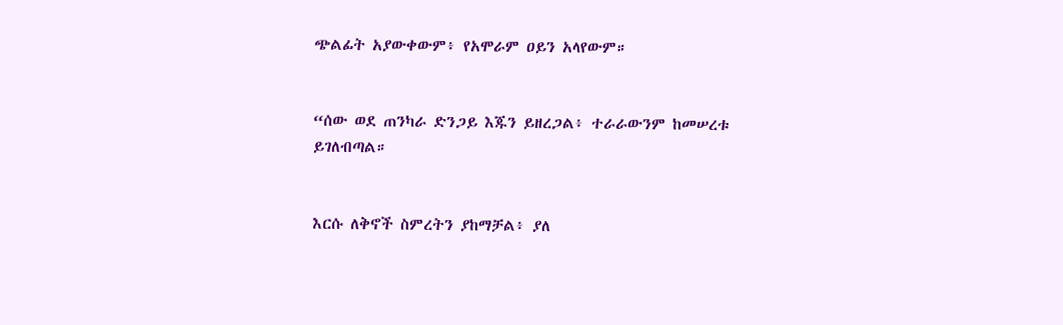ጭልፊት አያውቀውም፥ የአሞራም ዐይን አላየውም።


“ሰው ወደ ጠንካራ ድንጋይ እጁን ይዘረጋል፥ ተራራውንም ከመሠረቱ ይገለብጣል።


እርሱ ለቅኖች ስምረትን ያከማቻል፥ ያለ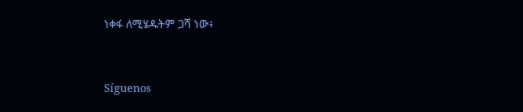ነቀፋ ለሚሄዱትም ጋሻ ነው፥


Síguenos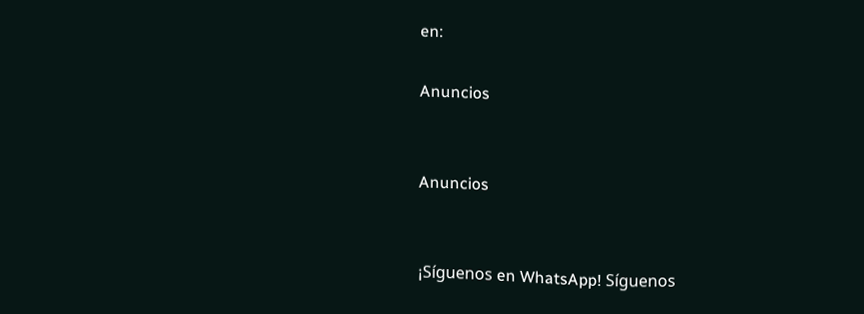en:

Anuncios


Anuncios


¡Síguenos en WhatsApp! Síguenos